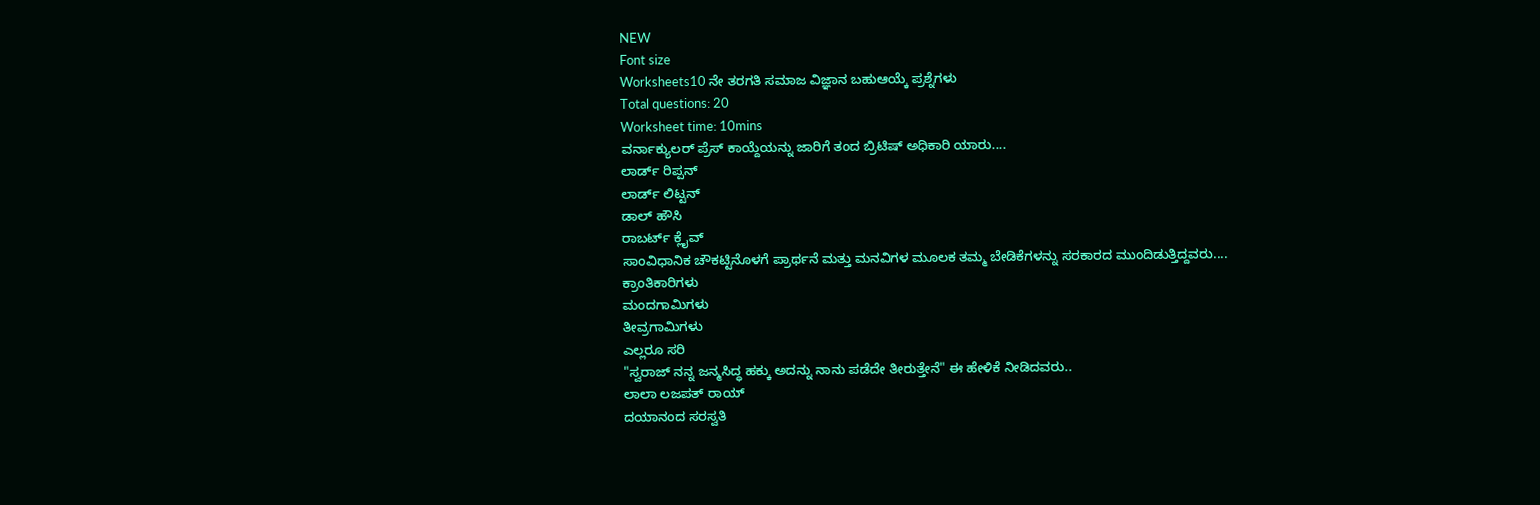NEW
Font size
Worksheets10 ನೇ ತರಗತಿ ಸಮಾಜ ವಿಜ್ಞಾನ ಬಹುಆಯ್ಕೆ ಪ್ರಶ್ನೆಗಳು
Total questions: 20
Worksheet time: 10mins
ವರ್ನಾಕ್ಯುಲರ್ ಪ್ರೆಸ್ ಕಾಯ್ದೆಯನ್ನು ಜಾರಿಗೆ ತಂದ ಬ್ರಿಟಿಷ್ ಅಧಿಕಾರಿ ಯಾರು....
ಲಾರ್ಡ್ ರಿಪ್ಪನ್
ಲಾರ್ಡ್ ಲಿಟ್ಟನ್
ಡಾಲ್ ಹೌಸಿ
ರಾಬರ್ಟ್ ಕ್ಲೈವ್
ಸಾಂವಿಧಾನಿಕ ಚೌಕಟ್ಟಿನೊಳಗೆ ಪ್ರಾರ್ಥನೆ ಮತ್ತು ಮನವಿಗಳ ಮೂಲಕ ತಮ್ಮ ಬೇಡಿಕೆಗಳನ್ನು ಸರಕಾರದ ಮುಂದಿಡುತ್ತಿದ್ದವರು....
ಕ್ರಾಂತಿಕಾರಿಗಳು
ಮಂದಗಾಮಿಗಳು
ತೀವ್ರಗಾಮಿಗಳು
ಎಲ್ಲರೂ ಸರಿ
"ಸ್ವರಾಜ್ ನನ್ನ ಜನ್ಮಸಿದ್ಧ ಹಕ್ಕು ಅದನ್ನು ನಾನು ಪಡೆದೇ ತೀರುತ್ತೇನೆ" ಈ ಹೇಳಿಕೆ ನೀಡಿದವರು..
ಲಾಲಾ ಲಜಪತ್ ರಾಯ್
ದಯಾನಂದ ಸರಸ್ವತಿ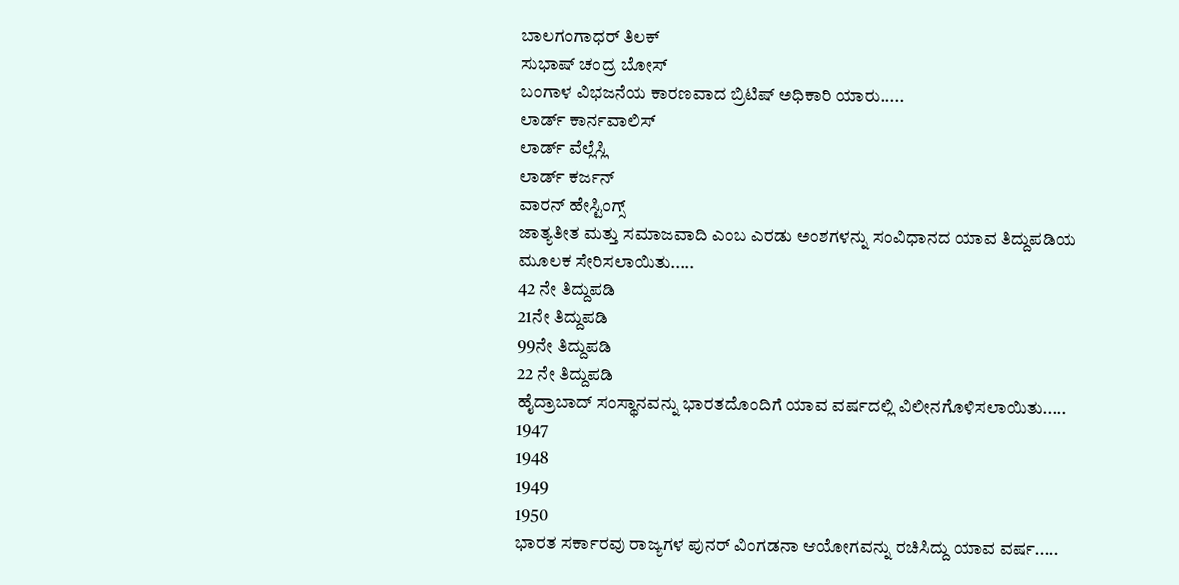ಬಾಲಗಂಗಾಧರ್ ತಿಲಕ್
ಸುಭಾಷ್ ಚಂದ್ರ ಬೋಸ್
ಬಂಗಾಳ ವಿಭಜನೆಯ ಕಾರಣವಾದ ಬ್ರಿಟಿಷ್ ಅಧಿಕಾರಿ ಯಾರು.....
ಲಾರ್ಡ್ ಕಾರ್ನವಾಲಿಸ್
ಲಾರ್ಡ್ ವೆಲ್ಲೆಸ್ಲಿ
ಲಾರ್ಡ್ ಕರ್ಜನ್
ವಾರನ್ ಹೇಸ್ಟಿಂಗ್ಸ್
ಜಾತ್ಯತೀತ ಮತ್ತು ಸಮಾಜವಾದಿ ಎಂಬ ಎರಡು ಅಂಶಗಳನ್ನು ಸಂವಿಧಾನದ ಯಾವ ತಿದ್ದುಪಡಿಯ ಮೂಲಕ ಸೇರಿಸಲಾಯಿತು.....
42 ನೇ ತಿದ್ದುಪಡಿ
21ನೇ ತಿದ್ದುಪಡಿ
99ನೇ ತಿದ್ದುಪಡಿ
22 ನೇ ತಿದ್ದುಪಡಿ
ಹೈದ್ರಾಬಾದ್ ಸಂಸ್ಥಾನವನ್ನು ಭಾರತದೊಂದಿಗೆ ಯಾವ ವರ್ಷದಲ್ಲಿ ವಿಲೀನಗೊಳಿಸಲಾಯಿತು.....
1947
1948
1949
1950
ಭಾರತ ಸರ್ಕಾರವು ರಾಜ್ಯಗಳ ಪುನರ್ ವಿಂಗಡನಾ ಆಯೋಗವನ್ನು ರಚಿಸಿದ್ದು ಯಾವ ವರ್ಷ.....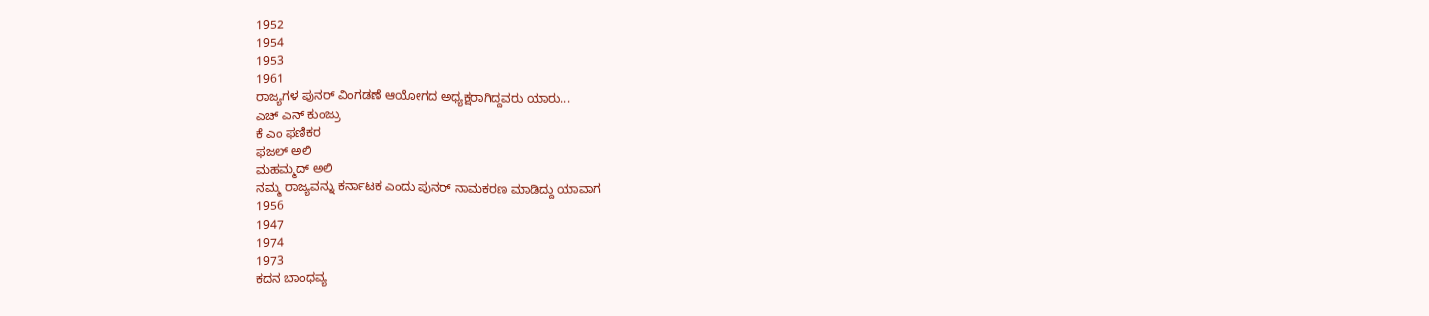1952
1954
1953
1961
ರಾಜ್ಯಗಳ ಪುನರ್ ವಿಂಗಡಣೆ ಆಯೋಗದ ಅಧ್ಯಕ್ಷರಾಗಿದ್ದವರು ಯಾರು...
ಎಚ್ ಎನ್ ಕುಂಜ್ರು
ಕೆ ಎಂ ಫಣಿಕರ
ಫಜಲ್ ಅಲಿ
ಮಹಮ್ಮದ್ ಅಲಿ
ನಮ್ಮ ರಾಜ್ಯವನ್ನು ಕರ್ನಾಟಕ ಎಂದು ಪುನರ್ ನಾಮಕರಣ ಮಾಡಿದ್ದು ಯಾವಾಗ
1956
1947
1974
1973
ಕದನ ಬಾಂಧವ್ಯ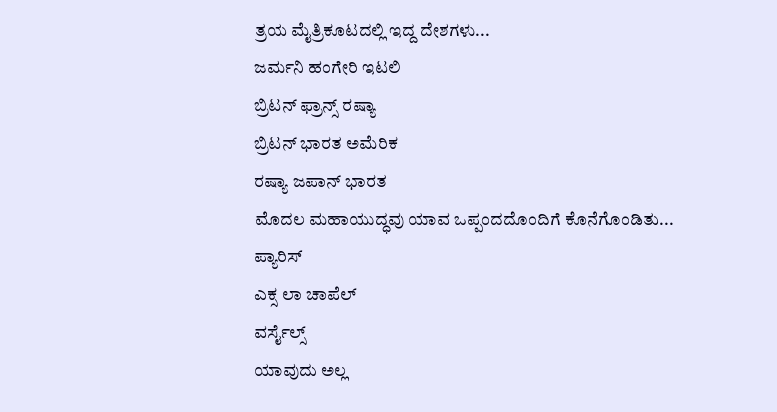ತ್ರಯ ಮೈತ್ರಿಕೂಟದಲ್ಲಿ ಇದ್ದ ದೇಶಗಳು...
ಜರ್ಮನಿ ಹಂಗೇರಿ ಇಟಲಿ
ಬ್ರಿಟನ್ ಫ್ರಾನ್ಸ್ ರಷ್ಯಾ
ಬ್ರಿಟನ್ ಭಾರತ ಅಮೆರಿಕ
ರಷ್ಯಾ ಜಪಾನ್ ಭಾರತ
ಮೊದಲ ಮಹಾಯುದ್ಧವು ಯಾವ ಒಪ್ಪಂದದೊಂದಿಗೆ ಕೊನೆಗೊಂಡಿತು...
ಪ್ಯಾರಿಸ್
ಎಕ್ಸ ಲಾ ಚಾಪೆಲ್
ವರ್ಸೈಲ್ಸ್
ಯಾವುದು ಅಲ್ಲ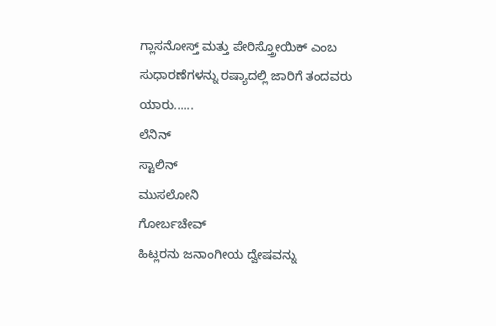ಗ್ಲಾಸನೋಸ್ತ್ ಮತ್ತು ಪೇರಿಸ್ತ್ರೋಯಿಕ್ ಎಂಬ ಸುಧಾರಣೆಗಳನ್ನು ರಷ್ಯಾದಲ್ಲಿ ಜಾರಿಗೆ ತಂದವರು ಯಾರು......
ಲೆನಿನ್
ಸ್ಟಾಲಿನ್
ಮುಸಲೋನಿ
ಗೋರ್ಬಚೇವ್
ಹಿಟ್ಲರನು ಜನಾಂಗೀಯ ದ್ವೇಷವನ್ನು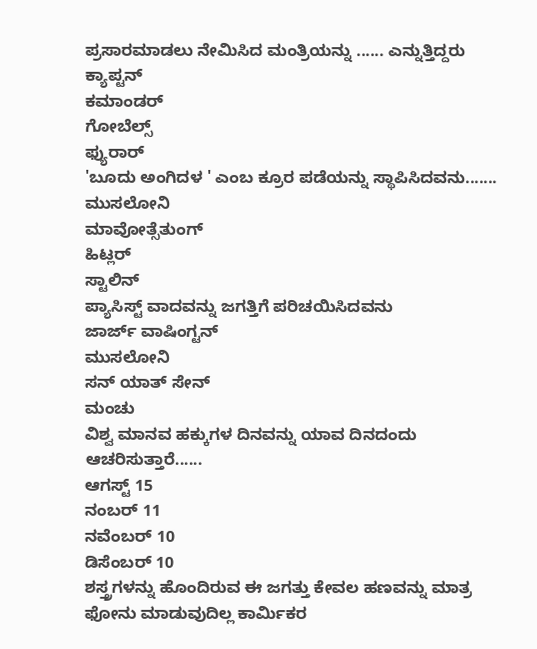ಪ್ರಸಾರಮಾಡಲು ನೇಮಿಸಿದ ಮಂತ್ರಿಯನ್ನು ...... ಎನ್ನುತ್ತಿದ್ದರು
ಕ್ಯಾಪ್ಟನ್
ಕಮಾಂಡರ್
ಗೋಬೆಲ್ಸ್
ಫ್ಯುರಾರ್
'ಬೂದು ಅಂಗಿದಳ ' ಎಂಬ ಕ್ರೂರ ಪಡೆಯನ್ನು ಸ್ಥಾಪಿಸಿದವನು.......
ಮುಸಲೋನಿ
ಮಾವೋತ್ಸೆತುಂಗ್
ಹಿಟ್ಲರ್
ಸ್ಟಾಲಿನ್
ಪ್ಯಾಸಿಸ್ಟ್ ವಾದವನ್ನು ಜಗತ್ತಿಗೆ ಪರಿಚಯಿಸಿದವನು
ಜಾರ್ಜ್ ವಾಷಿಂಗ್ಟನ್
ಮುಸಲೋನಿ
ಸನ್ ಯಾತ್ ಸೇನ್
ಮಂಚು
ವಿಶ್ವ ಮಾನವ ಹಕ್ಕುಗಳ ದಿನವನ್ನು ಯಾವ ದಿನದಂದು ಆಚರಿಸುತ್ತಾರೆ......
ಆಗಸ್ಟ್ 15
ನಂಬರ್ 11
ನವೆಂಬರ್ 10
ಡಿಸೆಂಬರ್ 10
ಶಸ್ತ್ರಗಳನ್ನು ಹೊಂದಿರುವ ಈ ಜಗತ್ತು ಕೇವಲ ಹಣವನ್ನು ಮಾತ್ರ ಫೋನು ಮಾಡುವುದಿಲ್ಲ ಕಾರ್ಮಿಕರ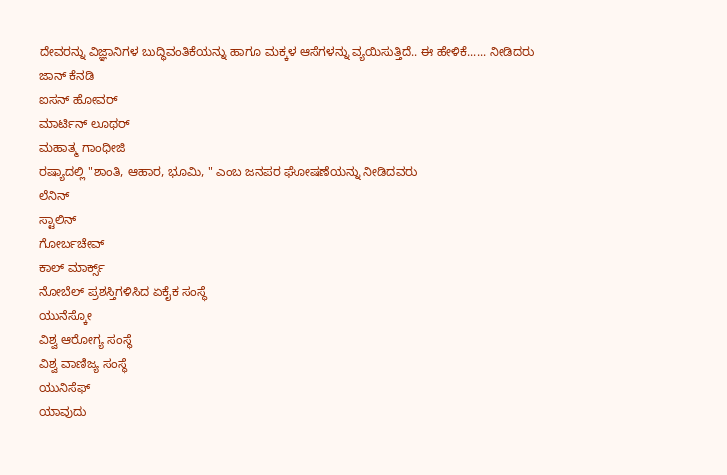ದೇವರನ್ನು ವಿಜ್ಞಾನಿಗಳ ಬುದ್ಧಿವಂತಿಕೆಯನ್ನು ಹಾಗೂ ಮಕ್ಕಳ ಆಸೆಗಳನ್ನು ವ್ಯಯಿಸುತ್ತಿದೆ.. ಈ ಹೇಳಿಕೆ...... ನೀಡಿದರು
ಜಾನ್ ಕೆನಡಿ
ಐಸನ್ ಹೋವರ್
ಮಾರ್ಟಿನ್ ಲೂಥರ್
ಮಹಾತ್ಮ ಗಾಂಧೀಜಿ
ರಷ್ಯಾದಲ್ಲಿ "ಶಾಂತಿ, ಆಹಾರ, ಭೂಮಿ, " ಎಂಬ ಜನಪರ ಘೋಷಣೆಯನ್ನು ನೀಡಿದವರು
ಲೆನಿನ್
ಸ್ಟಾಲಿನ್
ಗೋರ್ಬಚೇವ್
ಕಾಲ್ ಮಾರ್ಕ್ಸ್
ನೋಬೆಲ್ ಪ್ರಶಸ್ತಿಗಳಿಸಿದ ಏಕೈಕ ಸಂಸ್ಥೆ
ಯುನೆಸ್ಕೋ
ವಿಶ್ವ ಆರೋಗ್ಯ ಸಂಸ್ಥೆ
ವಿಶ್ವ ವಾಣಿಜ್ಯ ಸಂಸ್ಥೆ
ಯುನಿಸೆಫ್
ಯಾವುದು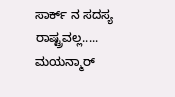ಸಾರ್ಕ್ ನ ಸದಸ್ಯ ರಾಷ್ಟ್ರವಲ್ಲ.....
ಮಯನ್ಮಾರ್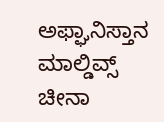ಅಫ್ಘಾನಿಸ್ತಾನ
ಮಾಲ್ಡಿವ್ಸ್
ಚೀನಾ